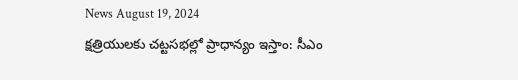News August 19, 2024
క్షత్రియులకు చట్టసభల్లో ప్రాధాన్యం ఇస్తాం: సీఎం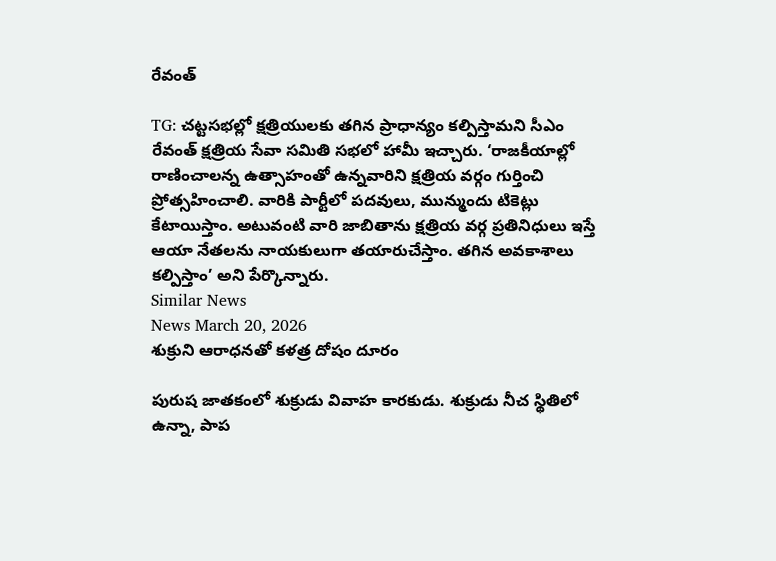రేవంత్

TG: చట్టసభల్లో క్షత్రియులకు తగిన ప్రాధాన్యం కల్పిస్తామని సీఎం రేవంత్ క్షత్రియ సేవా సమితి సభలో హామీ ఇచ్చారు. ‘రాజకీయాల్లో రాణించాలన్న ఉత్సాహంతో ఉన్నవారిని క్షత్రియ వర్గం గుర్తించి ప్రోత్సహించాలి. వారికి పార్టీలో పదవులు, మున్ముందు టికెట్లు కేటాయిస్తాం. అటువంటి వారి జాబితాను క్షత్రియ వర్గ ప్రతినిధులు ఇస్తే ఆయా నేతలను నాయకులుగా తయారుచేస్తాం. తగిన అవకాశాలు కల్పిస్తాం’ అని పేర్కొన్నారు.
Similar News
News March 20, 2026
శుక్రుని ఆరాధనతో కళత్ర దోషం దూరం

పురుష జాతకంలో శుక్రుడు వివాహ కారకుడు. శుక్రుడు నీచ స్థితిలో ఉన్నా, పాప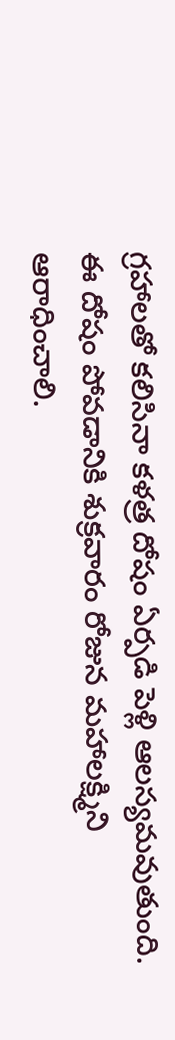గ్రహాలతో కలిసినా కళత్ర దోషం ఏర్పడి పెళ్లి ఆలస్యమవుతుంది. ఈ దోషం పోవడానికి శుక్రవారం రోజున మహాలక్ష్మిని ఆరాధించాలి.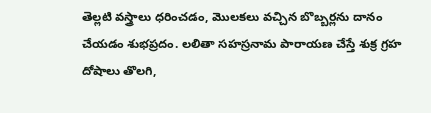తెల్లటి వస్త్రాలు ధరించడం, మొలకలు వచ్చిన బొబ్బర్లను దానం చేయడం శుభప్రదం. లలితా సహస్రనామ పారాయణ చేస్తే శుక్ర గ్రహ దోషాలు తొలగి,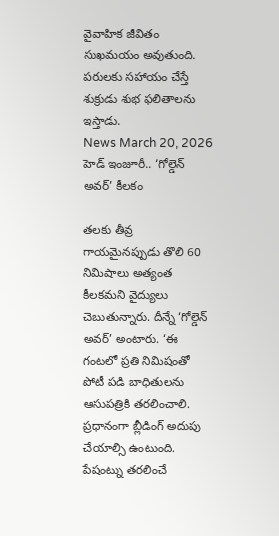వైవాహిక జీవితం సుఖమయం అవుతుంది. పరులకు సహాయం చేస్తే శుక్రుడు శుభ ఫలితాలను ఇస్తాడు.
News March 20, 2026
హెడ్ ఇంజూరీ.. ‘గోల్డెన్ అవర్’ కీలకం

తలకు తీవ్ర గాయమైనప్పుడు తొలి 60 నిమిషాలు అత్యంత కీలకమని వైద్యులు చెబుతున్నారు. దీన్నే ‘గోల్డెన్ అవర్’ అంటారు. ‘ఈ గంటలో ప్రతి నిమిషంతో పోటీ పడి బాధితులను ఆసుపత్రికి తరలించాలి. ప్రధానంగా బ్లీడింగ్ అదుపు చేయాల్సి ఉంటుంది. పేషంట్ను తరలించే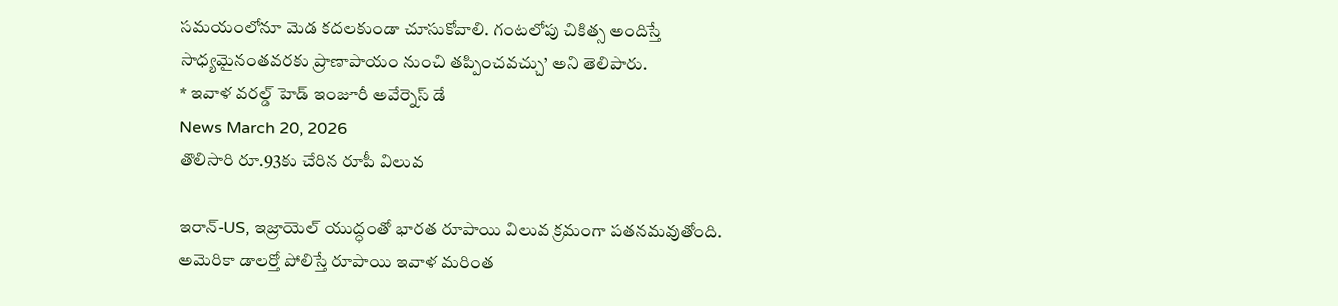సమయంలోనూ మెడ కదలకుండా చూసుకోవాలి. గంటలోపు చికిత్స అందిస్తే సాధ్యమైనంతవరకు ప్రాణాపాయం నుంచి తప్పించవచ్చు’ అని తెలిపారు.
* ఇవాళ వరల్డ్ హెడ్ ఇంజూరీ అవేర్నెస్ డే
News March 20, 2026
తొలిసారి రూ.93కు చేరిన రూపీ విలువ

ఇరాన్-US, ఇజ్రాయెల్ యుద్ధంతో భారత రూపాయి విలువ క్రమంగా పతనమవుతోంది. అమెరికా డాలర్తో పోలిస్తే రూపాయి ఇవాళ మరింత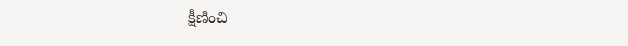క్షీణించి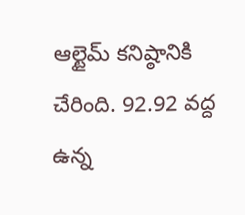ఆల్టైమ్ కనిష్ఠానికి చేరింది. 92.92 వద్ద ఉన్న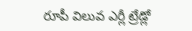రూపీ విలువ ఎర్లీ ట్రేడ్లో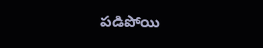పడిపోయి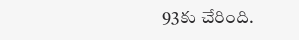93కు చేరింది.